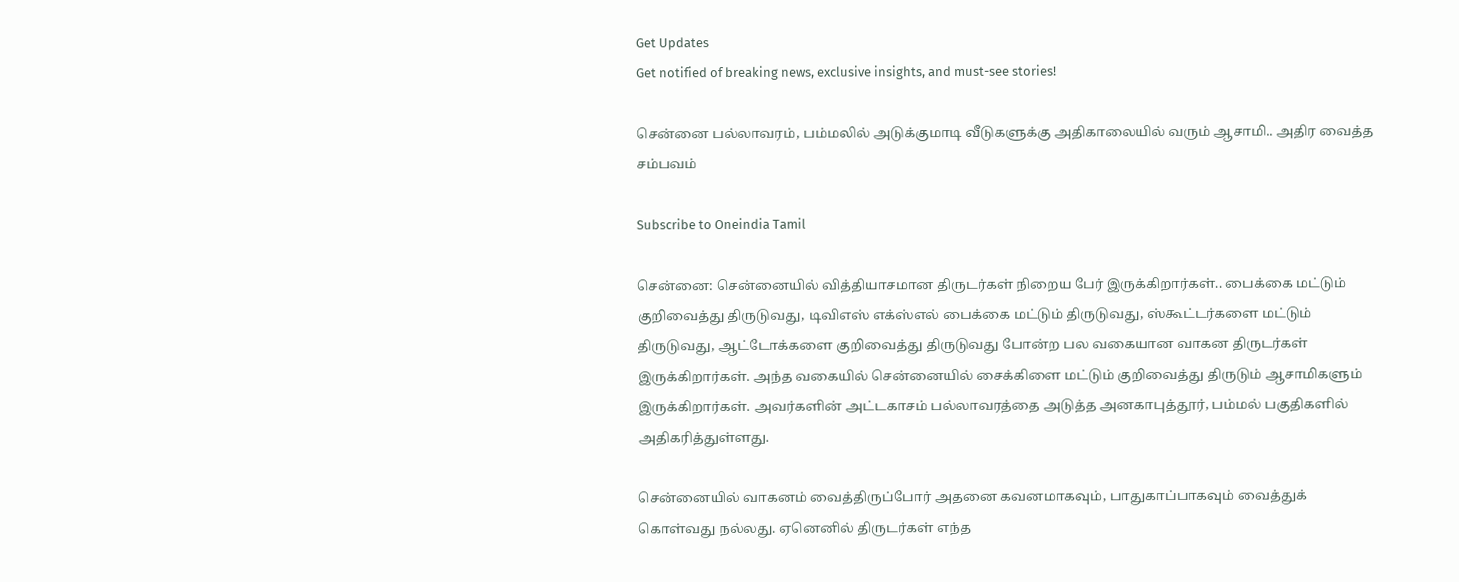Get Updates
Get notified of breaking news, exclusive insights, and must-see stories!

சென்னை பல்லாவரம், பம்மலில் அடுக்குமாடி வீடுகளுக்கு அதிகாலையில் வரும் ஆசாமி.. அதிர வைத்த சம்பவம்

Subscribe to Oneindia Tamil

சென்னை: சென்னையில் வித்தியாசமான திருடர்கள் நிறைய பேர் இருக்கிறார்கள்.. பைக்கை மட்டும் குறிவைத்து திருடுவது, டிவிஎஸ் எக்ஸ்எல் பைக்கை மட்டும் திருடுவது, ஸ்கூட்டர்களை மட்டும் திருடுவது, ஆட்டோக்களை குறிவைத்து திருடுவது போன்ற பல வகையான வாகன திருடர்கள் இருக்கிறார்கள். அந்த வகையில் சென்னையில் சைக்கிளை மட்டும் குறிவைத்து திருடும் ஆசாமிகளும் இருக்கிறார்கள். அவர்களின் அட்டகாசம் பல்லாவரத்தை அடுத்த அனகாபுத்தூர், பம்மல் பகுதிகளில் அதிகரித்துள்ளது.

சென்னையில் வாகனம் வைத்திருப்போர் அதனை கவனமாகவும், பாதுகாப்பாகவும் வைத்துக் கொள்வது நல்லது. ஏனெனில் திருடர்கள் எந்த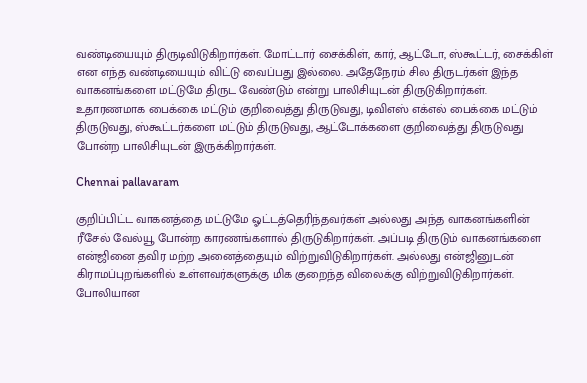வண்டியையும் திருடிவிடுகிறார்கள். மோட்டார் சைக்கிள், கார், ஆட்டோ, ஸ்கூட்டர், சைக்கிள் என எந்த வண்டியையும் விட்டு வைப்பது இல்லை. அதேநேரம் சில திருடர்கள் இந்த வாகனங்களை மட்டுமே திருட வேண்டும் என்று பாலிசியுடன் திருடுகிறார்கள். உதாரணமாக பைக்கை மட்டும் குறிவைத்து திருடுவது, டிவிஎஸ் எக்எல் பைக்கை மட்டும் திருடுவது, ஸ்கூட்டர்களை மட்டும் திருடுவது, ஆட்டோக்களை குறிவைத்து திருடுவது போன்ற பாலிசியுடன் இருக்கிறார்கள்.

Chennai pallavaram

குறிப்பிட்ட வாகனத்தை மட்டுமே ஓட்டத்தெரிந்தவர்கள் அல்லது அந்த வாகனங்களின் ரீசேல் வேல்யூ போன்ற காரணங்களால் திருடுகிறார்கள். அப்படி திருடும் வாகனங்களை என்ஜினை தவிர மற்ற அனைத்தையும் விற்றுவிடுகிறார்கள். அல்லது என்ஜினுடன் கிராமப்புறங்களில் உள்ளவர்களுக்கு மிக குறைந்த விலைக்கு விற்றுவிடுகிறார்கள். போலியான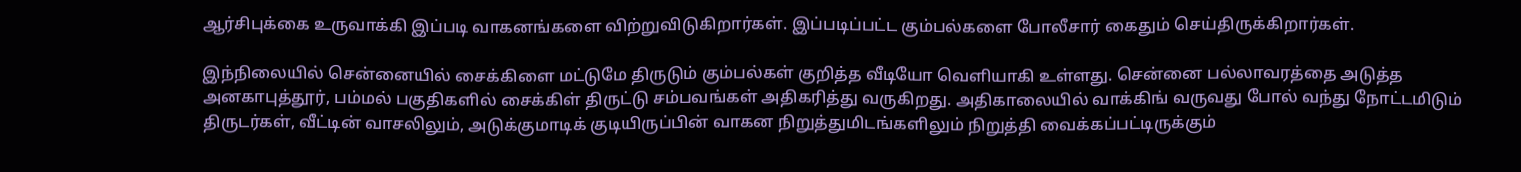ஆர்சிபுக்கை உருவாக்கி இப்படி வாகனங்களை விற்றுவிடுகிறார்கள். இப்படிப்பட்ட கும்பல்களை போலீசார் கைதும் செய்திருக்கிறார்கள்.

இந்நிலையில் சென்னையில் சைக்கிளை மட்டுமே திருடும் கும்பல்கள் குறித்த வீடியோ வெளியாகி உள்ளது. சென்னை பல்லாவரத்தை அடுத்த அனகாபுத்தூர், பம்மல் பகுதிகளில் சைக்கிள் திருட்டு சம்பவங்கள் அதிகரித்து வருகிறது. அதிகாலையில் வாக்கிங் வருவது போல் வந்து நோட்டமிடும் திருடர்கள், வீட்டின் வாசலிலும், அடுக்குமாடிக் குடியிருப்பின் வாகன நிறுத்துமிடங்களிலும் நிறுத்தி வைக்கப்பட்டிருக்கும்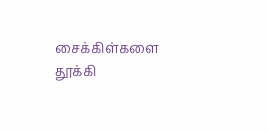சைக்கிள்களை தூக்கி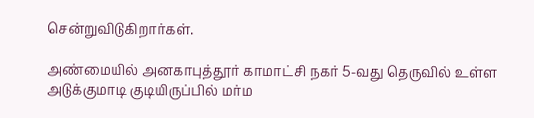சென்றுவிடுகிறார்கள்.

அண்மையில் அனகாபுத்தூர் காமாட்சி நகர் 5-வது தெருவில் உள்ள அடுக்குமாடி குடியிருப்பில் மர்ம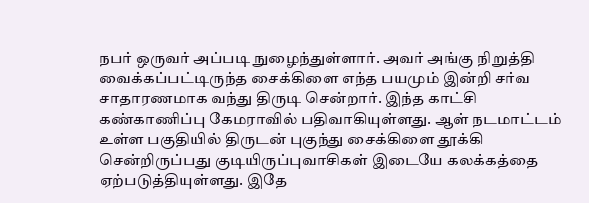நபர் ஒருவர் அப்படி நுழைந்துள்ளார். அவர் அங்கு நிறுத்தி வைக்கப்பட்டிருந்த சைக்கிளை எந்த பயமும் இன்றி சர்வ சாதாரணமாக வந்து திருடி சென்றார். இந்த காட்சி கண்காணிப்பு கேமராவில் பதிவாகியுள்ளது. ஆள் நடமாட்டம் உள்ள பகுதியில் திருடன் புகுந்து சைக்கிளை தூக்கி சென்றிருப்பது குடியிருப்புவாசிகள் இடையே கலக்கத்தை ஏற்படுத்தியுள்ளது. இதே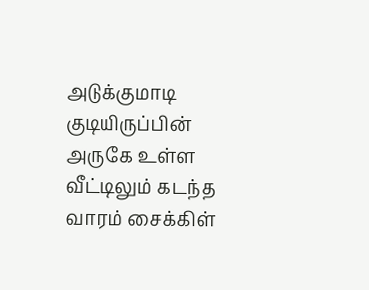அடுக்குமாடி குடியிருப்பின் அருகே உள்ள வீட்டிலும் கடந்த வாரம் சைக்கிள்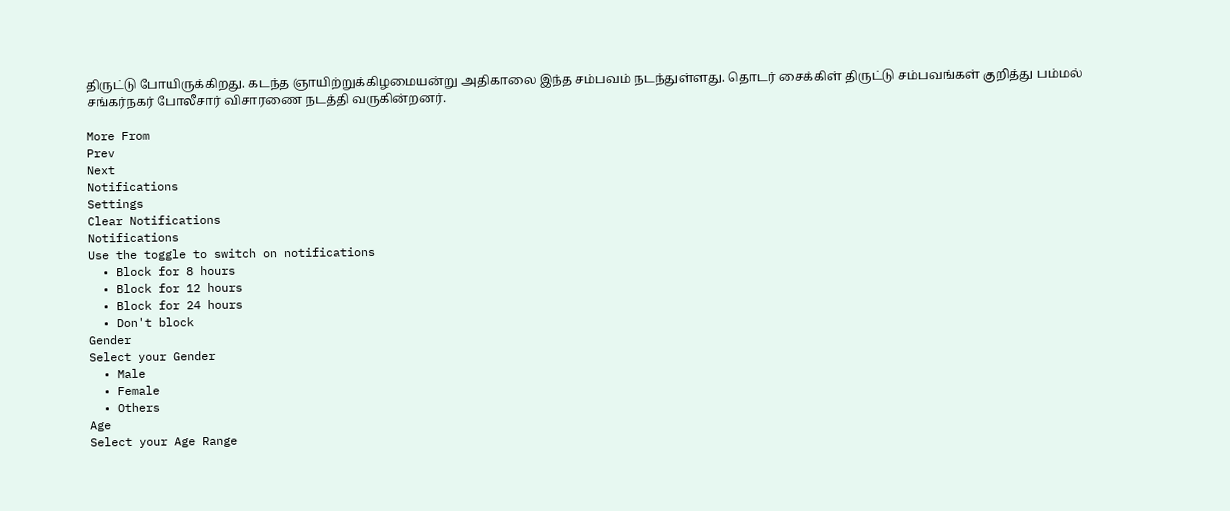திருட்டு போயிருக்கிறது. கடந்த ஞாயிற்றுக்கிழமையன்று அதிகாலை இந்த சம்பவம் நடந்துள்ளது. தொடர் சைக்கிள் திருட்டு சம்பவங்கள் குறித்து பம்மல் சங்கர்நகர் போலீசார் விசாரணை நடத்தி வருகின்றனர்.

More From
Prev
Next
Notifications
Settings
Clear Notifications
Notifications
Use the toggle to switch on notifications
  • Block for 8 hours
  • Block for 12 hours
  • Block for 24 hours
  • Don't block
Gender
Select your Gender
  • Male
  • Female
  • Others
Age
Select your Age Range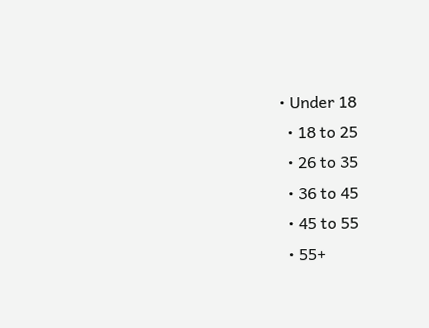• Under 18
  • 18 to 25
  • 26 to 35
  • 36 to 45
  • 45 to 55
  • 55+